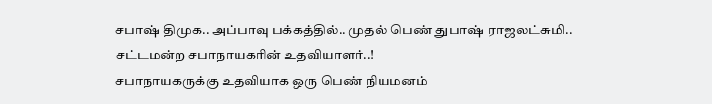சபாஷ் திமுக.. அப்பாவு பக்கத்தில்.. முதல் பெண் துபாஷ் ராஜலட்சுமி.. சட்டமன்ற சபாநாயகரின் உதவியாளர்..!
சபாநாயகருக்கு உதவியாக ஒரு பெண் நியமனம்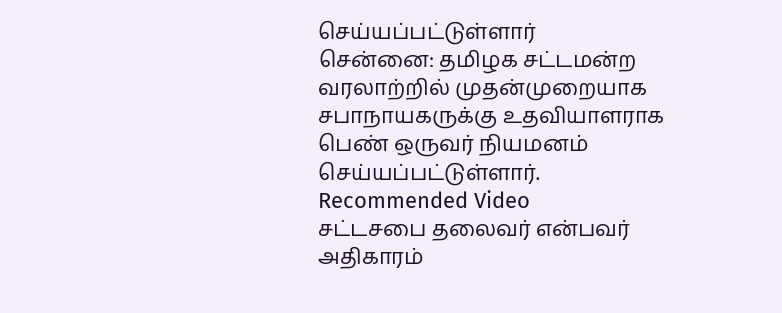செய்யப்பட்டுள்ளார்
சென்னை: தமிழக சட்டமன்ற வரலாற்றில் முதன்முறையாக சபாநாயகருக்கு உதவியாளராக பெண் ஒருவர் நியமனம் செய்யப்பட்டுள்ளார்.
Recommended Video
சட்டசபை தலைவர் என்பவர் அதிகாரம்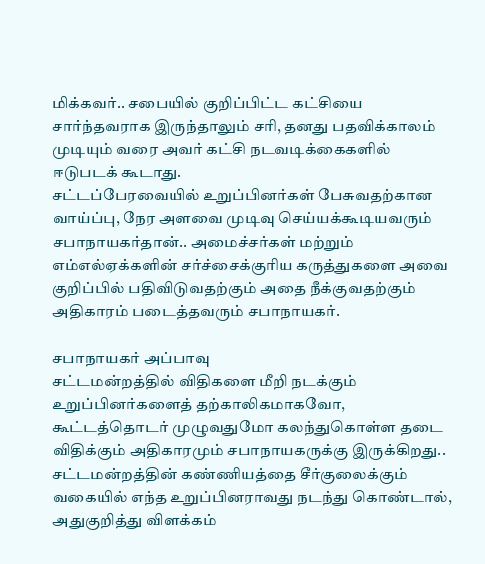மிக்கவர்.. சபையில் குறிப்பிட்ட கட்சியை சார்ந்தவராக இருந்தாலும் சரி, தனது பதவிக்காலம் முடியும் வரை அவர் கட்சி நடவடிக்கைகளில் ஈடுபடக் கூடாது.
சட்டப்பேரவையில் உறுப்பினர்கள் பேசுவதற்கான வாய்ப்பு, நேர அளவை முடிவு செய்யக்கூடியவரும் சபாநாயகர்தான்.. அமைச்சர்கள் மற்றும் எம்எல்ஏக்களின் சர்ச்சைக்குரிய கருத்துகளை அவை குறிப்பில் பதிவிடுவதற்கும் அதை நீக்குவதற்கும் அதிகாரம் படைத்தவரும் சபாநாயகர்.

சபாநாயகர் அப்பாவு
சட்டமன்றத்தில் விதிகளை மீறி நடக்கும் உறுப்பினர்களைத் தற்காலிகமாகவோ, கூட்டத்தொடர் முழுவதுமோ கலந்துகொள்ள தடை விதிக்கும் அதிகாரமும் சபாநாயகருக்கு இருக்கிறது.. சட்டமன்றத்தின் கண்ணியத்தை சீர்குலைக்கும் வகையில் எந்த உறுப்பினராவது நடந்து கொண்டால், அதுகுறித்து விளக்கம்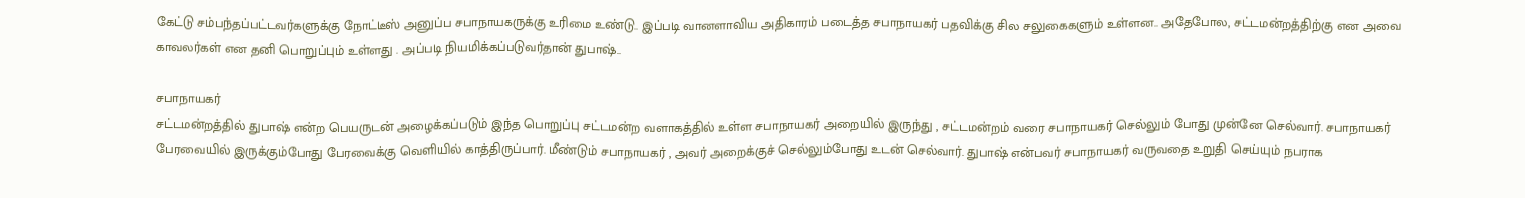கேட்டு சம்பந்தப்பட்டவர்களுக்கு நோட்டீஸ் அனுப்ப சபாநாயகருக்கு உரிமை உண்டு.. இப்படி வானளாவிய அதிகாரம் படைத்த சபாநாயகர் பதவிக்கு சில சலுகைகளும் உள்ளன.. அதேபோல, சட்டமன்றத்திற்கு என அவை காவலர்கள் என தனி பொறுப்பும் உள்ளது . அப்படி நியமிக்கப்படுவர்தான் துபாஷ்..

சபாநாயகர்
சட்டமன்றத்தில் துபாஷ் என்ற பெயருடன் அழைக்கப்படும் இந்த பொறுப்பு சட்டமன்ற வளாகத்தில் உள்ள சபாநாயகர் அறையில் இருந்து , சட்டமன்றம் வரை சபாநாயகர் செல்லும் போது முன்னே செல்வார். சபாநாயகர் பேரவையில் இருக்கும்போது பேரவைக்கு வெளியில் காத்திருப்பார். மீண்டும் சபாநாயகர் , அவர் அறைக்குச் செல்லும்போது உடன் செல்வார். துபாஷ் என்பவர் சபாநாயகர் வருவதை உறுதி செய்யும் நபராக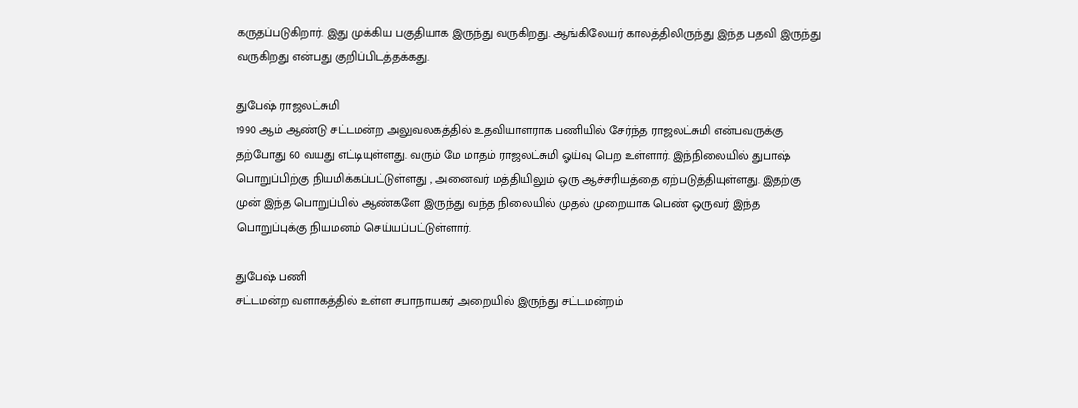கருதப்படுகிறார். இது முக்கிய பகுதியாக இருந்து வருகிறது. ஆங்கிலேயர் காலத்திலிருந்து இந்த பதவி இருந்து வருகிறது என்பது குறிப்பிடத்தக்கது.

துபேஷ் ராஜலட்சுமி
1990 ஆம் ஆண்டு சட்டமன்ற அலுவலகத்தில் உதவியாளராக பணியில் சேர்ந்த ராஜலட்சுமி என்பவருக்கு தற்போது 60 வயது எட்டியுள்ளது. வரும் மே மாதம் ராஜலட்சுமி ஓய்வு பெற உள்ளார். இந்நிலையில் துபாஷ் பொறுப்பிற்கு நியமிக்கப்பட்டுள்ளது , அனைவர் மத்தியிலும் ஒரு ஆச்சரியத்தை ஏற்படுத்தியுள்ளது. இதற்கு முன் இந்த பொறுப்பில் ஆண்களே இருந்து வந்த நிலையில் முதல் முறையாக பெண் ஒருவர் இந்த பொறுப்புக்கு நியமனம் செய்யப்பட்டுள்ளார்.

துபேஷ் பணி
சட்டமன்ற வளாகத்தில் உள்ள சபாநாயகர் அறையில் இருந்து சட்டமன்றம்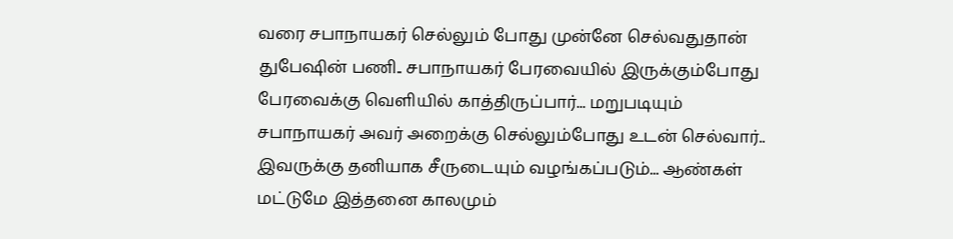வரை சபாநாயகர் செல்லும் போது முன்னே செல்வதுதான் துபேஷின் பணி.. சபாநாயகர் பேரவையில் இருக்கும்போது பேரவைக்கு வெளியில் காத்திருப்பார்... மறுபடியும் சபாநாயகர் அவர் அறைக்கு செல்லும்போது உடன் செல்வார்.. இவருக்கு தனியாக சீருடையும் வழங்கப்படும்... ஆண்கள் மட்டுமே இத்தனை காலமும்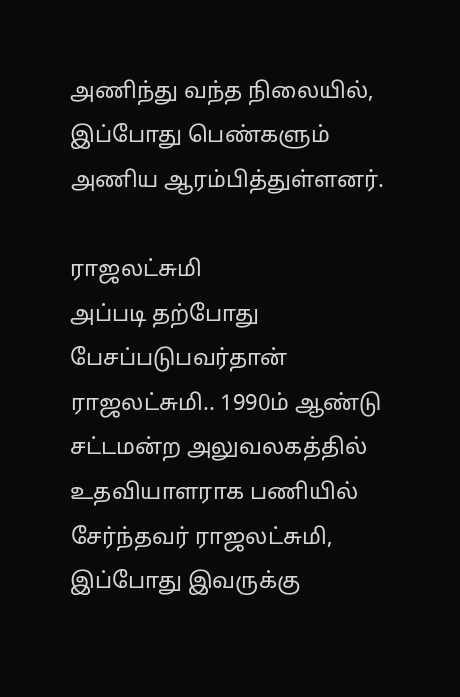அணிந்து வந்த நிலையில், இப்போது பெண்களும் அணிய ஆரம்பித்துள்ளனர்.

ராஜலட்சுமி
அப்படி தற்போது பேசப்படுபவர்தான் ராஜலட்சுமி.. 1990ம் ஆண்டு சட்டமன்ற அலுவலகத்தில் உதவியாளராக பணியில் சேர்ந்தவர் ராஜலட்சுமி, இப்போது இவருக்கு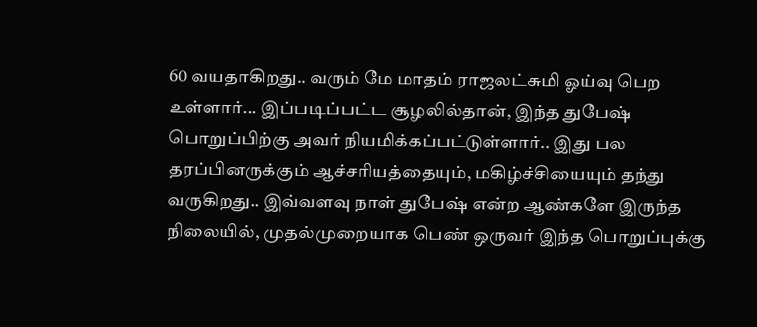60 வயதாகிறது.. வரும் மே மாதம் ராஜலட்சுமி ஓய்வு பெற உள்ளார்... இப்படிப்பட்ட சூழலில்தான், இந்த துபேஷ் பொறுப்பிற்கு அவர் நியமிக்கப்பட்டுள்ளார்.. இது பல தரப்பினருக்கும் ஆச்சரியத்தையும், மகிழ்ச்சியையும் தந்து வருகிறது.. இவ்வளவு நாள் துபேஷ் என்ற ஆண்களே இருந்த நிலையில், முதல்முறையாக பெண் ஒருவர் இந்த பொறுப்புக்கு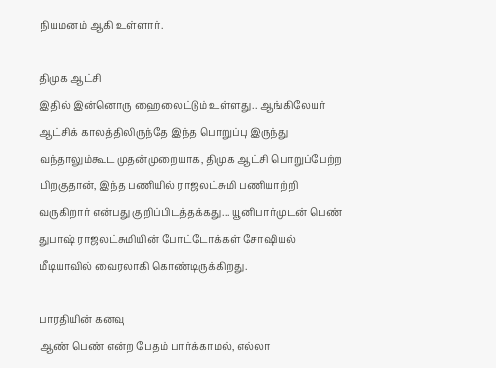நியமனம் ஆகி உள்ளார்.

திமுக ஆட்சி
இதில் இன்னொரு ஹைலைட்டும் உள்ளது.. ஆங்கிலேயர் ஆட்சிக் காலத்திலிருந்தே இந்த பொறுப்பு இருந்து வந்தாலும்கூட முதன்முறையாக, திமுக ஆட்சி பொறுப்பேற்ற பிறகுதான், இந்த பணியில் ராஜலட்சுமி பணியாற்றி வருகிறார் என்பது குறிப்பிடத்தக்கது... யூனிபார்முடன் பெண் துபாஷ் ராஜலட்சுமியின் போட்டோக்கள் சோஷியல் மீடியாவில் வைரலாகி கொண்டிருக்கிறது.

பாரதியின் கனவு
ஆண் பெண் என்ற பேதம் பார்க்காமல், எல்லா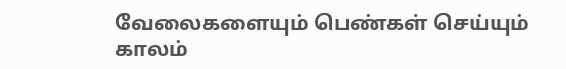வேலைகளையும் பெண்கள் செய்யும் காலம்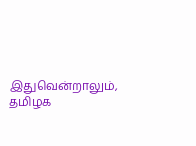இதுவென்றாலும், தமிழக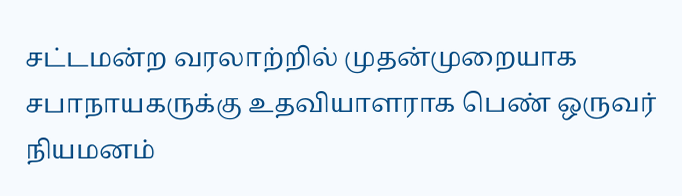சட்டமன்ற வரலாற்றில் முதன்முறையாக சபாநாயகருக்கு உதவியாளராக பெண் ஒருவர் நியமனம்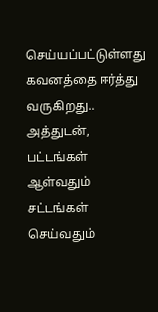செய்யப்பட்டுள்ளது கவனத்தை ஈர்த்து வருகிறது.. அத்துடன், பட்டங்கள் ஆள்வதும் சட்டங்கள் செய்வதும்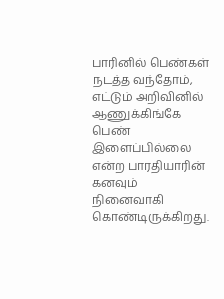பாரினில் பெண்கள் நடத்த வந்தோம், எட்டும் அறிவினில் ஆணுக்கிங்கே பெண் இளைப்பில்லை என்ற பாரதியாரின் கனவும் நினைவாகி கொண்டிருக்கிறது.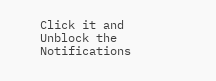Click it and Unblock the Notifications